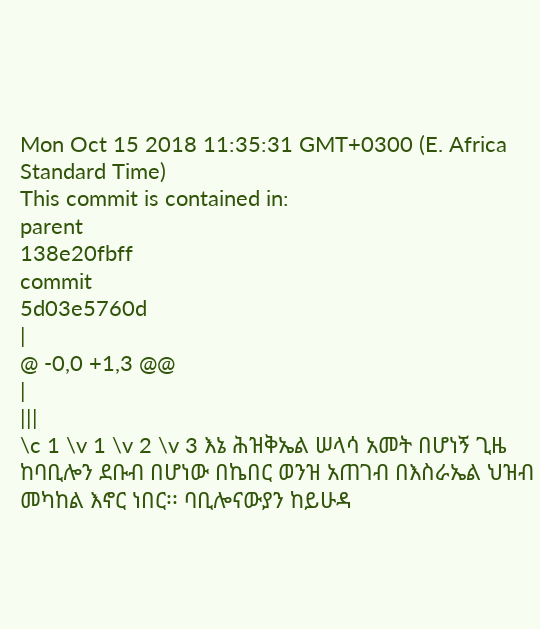Mon Oct 15 2018 11:35:31 GMT+0300 (E. Africa Standard Time)
This commit is contained in:
parent
138e20fbff
commit
5d03e5760d
|
@ -0,0 +1,3 @@
|
|||
\c 1 \v 1 \v 2 \v 3 እኔ ሕዝቅኤል ሠላሳ አመት በሆነኝ ጊዜ ከባቢሎን ደቡብ በሆነው በኬበር ወንዝ አጠገብ በእስራኤል ህዝብ መካከል እኖር ነበር፡፡ ባቢሎናውያን ከይሁዳ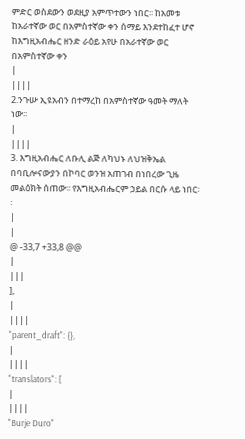ምድር ወስደውን ወደዚያ አምጥተውን ነበር፡፡ ከአመቱ ከአራተኛው ወር በአምስተኛው ቀን ሰማይ እንደተከፈተ ሆኖ ከእግዚአብሔር ዘንድ ራዕይ አየሁ በአራተኛው ወር በአምስተኛው ቀን
|
||||
2.ንጉሡ ኢዩአብን በተማረከ በአምስተኛው ዓመት ማለት ነው፡፡
|
||||
3. እግዚአብሔር ለቡሊ ልጅ ለካህኑ ለህዝቅኤል በባቢሎናውያን በኮባር ወንዝ አጠገብ በነበረው ጊዜ መልዕክት ሰጠው፡፡ የእግዚአብሔርም ኃይል በርሱ ላይ ነበር፡፡
|
|
@ -33,7 +33,8 @@
|
|||
],
|
||||
"parent_draft": {},
|
||||
"translators": [
|
||||
"Burje Duro"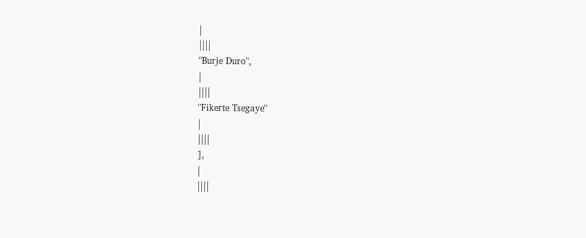|
||||
"Burje Duro",
|
||||
"Fikerte Tsegaye"
|
||||
],
|
||||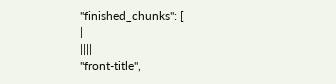"finished_chunks": [
|
||||
"front-title",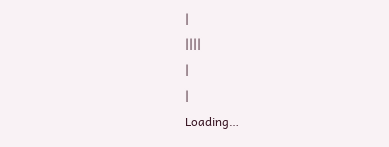|
||||
|
|
Loading…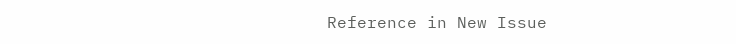Reference in New Issue